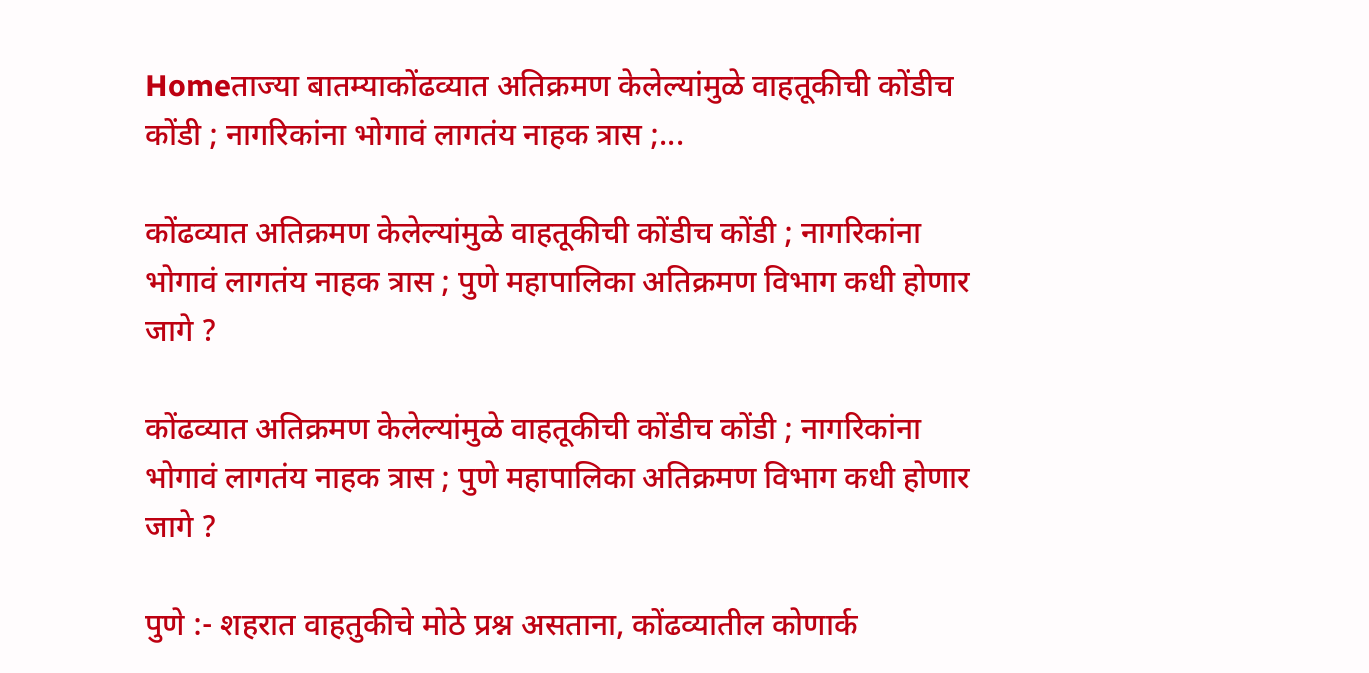Homeताज्या बातम्याकोंढव्यात अतिक्रमण केलेल्यांमुळे वाहतूकीची कोंडीच कोंडी ; नागरिकांना भोगावं लागतंय नाहक त्रास ;...

कोंढव्यात अतिक्रमण केलेल्यांमुळे वाहतूकीची कोंडीच कोंडी ; नागरिकांना भोगावं लागतंय नाहक त्रास ; पुणे महापालिका अतिक्रमण विभाग कधी होणार जागे ?

कोंढव्यात अतिक्रमण केलेल्यांमुळे वाहतूकीची कोंडीच कोंडी ; नागरिकांना भोगावं लागतंय नाहक त्रास ; पुणे महापालिका अतिक्रमण विभाग कधी होणार जागे ?

पुणे :- शहरात वाहतुकीचे मोठे प्रश्न असताना, कोंढव्यातील कोणार्क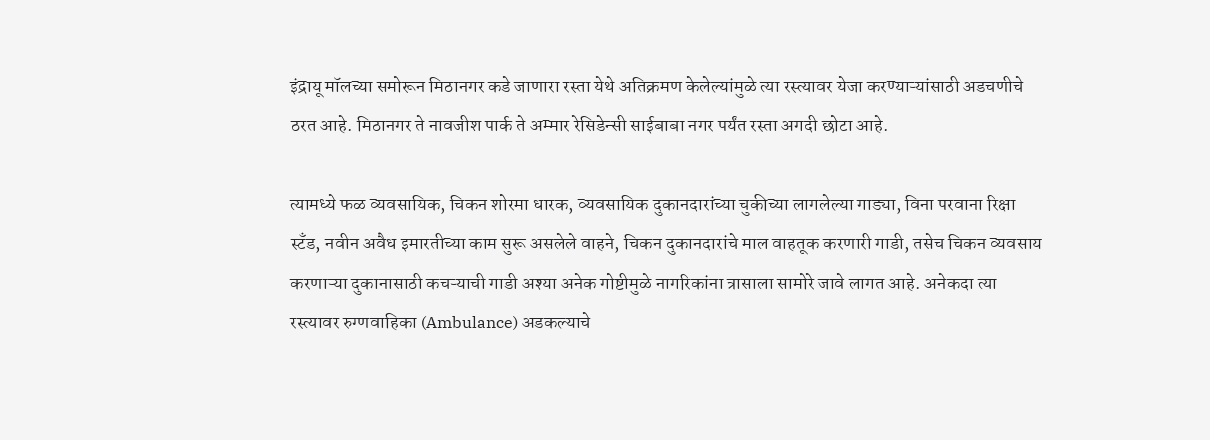इंद्रायू मॉलच्या समोरून मिठानगर कडे जाणारा रस्ता येथे अतिक्रमण केलेल्यांमुळे त्या रस्त्यावर येजा करण्याऱ्यांसाठी अडचणीचे ठरत आहे. मिठानगर ते नावजीश पार्क ते अम्मार रेसिडेन्सी साईबाबा नगर पर्यंत रस्ता अगदी छोटा आहे.

त्यामध्ये फळ व्यवसायिक, चिकन शोरमा धारक, व्यवसायिक दुकानदारांच्या चुकीच्या लागलेल्या गाड्या, विना परवाना रिक्षा स्टँड, नवीन अवैध इमारतीच्या काम सुरू असलेले वाहने, चिकन दुकानदारांचे माल वाहतूक करणारी गाडी, तसेच चिकन व्यवसाय करणाऱ्या दुकानासाठी कचऱ्याची गाडी अश्या अनेक गोष्टीमुळे नागरिकांना त्रासाला सामोरे जावे लागत आहे. अनेकदा त्या रस्त्यावर रुग्णवाहिका (Ambulance) अडकल्याचे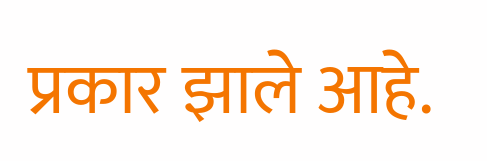प्रकार झाले आहे.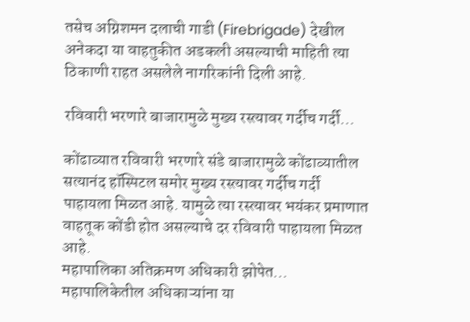तसेच अग्निशमन दलाची गाडी (Firebrigade) देखील अनेकदा या वाहतुकीत अडकली असल्याची माहिती त्या ठिकाणी राहत असलेले नागरिकांनी दिली आहे.

रविवारी भरणारे बाजारामुळे मुख्य रस्त्यावर गर्दीच गर्दी…

कोंढाव्यात रविवारी भरणारे संडे बाजारामुळे कोंढाव्यातील सत्यानंद हॉस्पिटल समोर मुख्य रस्त्यावर गर्दीच गर्दी पाहायला मिळत आहे. यामुळे त्या रस्त्यावर भयंकर प्रमाणात वाहतूक कोंडी होत असल्याचे दर रविवारी पाहायला मिळत आहे.
महापालिका अतिक्रमण अधिकारी झोपेत…
महापालिकेतील अधिकाऱ्यांना या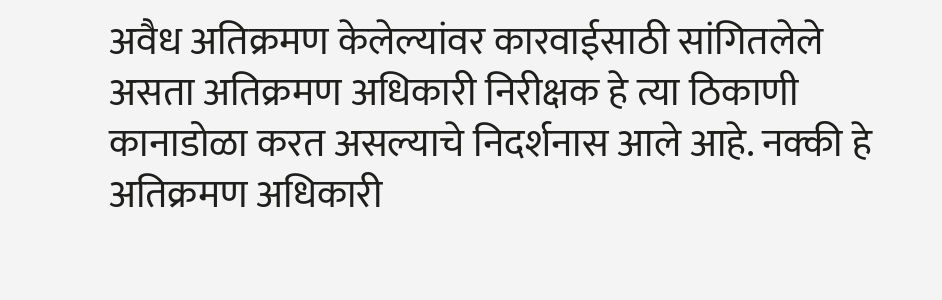अवैध अतिक्रमण केलेल्यांवर कारवाईसाठी सांगितलेले असता अतिक्रमण अधिकारी निरीक्षक हे त्या ठिकाणी कानाडोळा करत असल्याचे निदर्शनास आले आहे. नक्की हे अतिक्रमण अधिकारी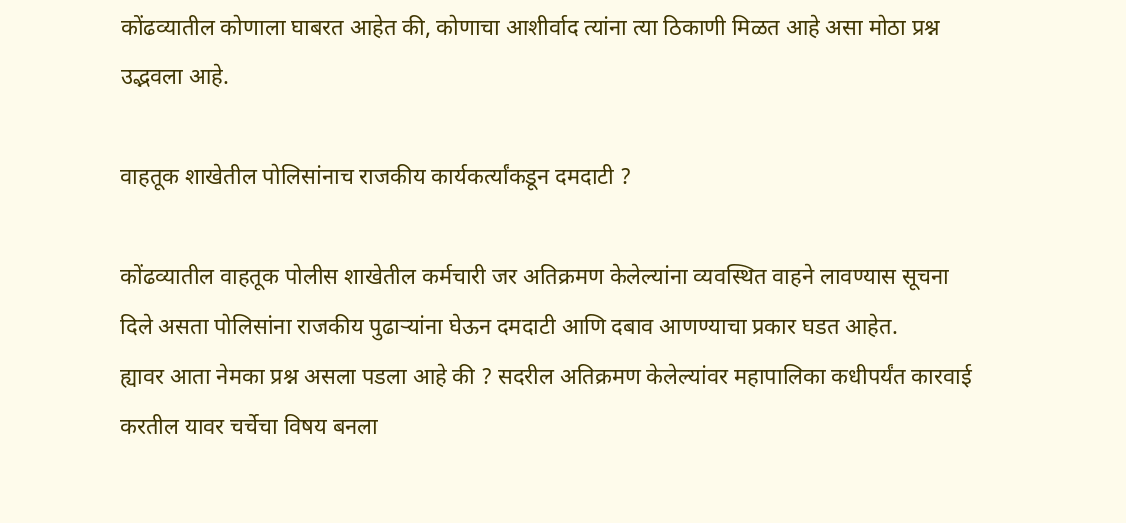कोंढव्यातील कोणाला घाबरत आहेत की, कोणाचा आशीर्वाद त्यांना त्या ठिकाणी मिळत आहे असा मोठा प्रश्न उद्भवला आहे.

वाहतूक शाखेतील पोलिसांनाच राजकीय कार्यकर्त्यांकडून दमदाटी ?

कोंढव्यातील वाहतूक पोलीस शाखेतील कर्मचारी जर अतिक्रमण केलेल्यांना व्यवस्थित वाहने लावण्यास सूचना दिले असता पोलिसांना राजकीय पुढाऱ्यांना घेऊन दमदाटी आणि दबाव आणण्याचा प्रकार घडत आहेत.
ह्यावर आता नेमका प्रश्न असला पडला आहे की ? सदरील अतिक्रमण केलेल्यांवर महापालिका कधीपर्यंत कारवाई करतील यावर चर्चेचा विषय बनला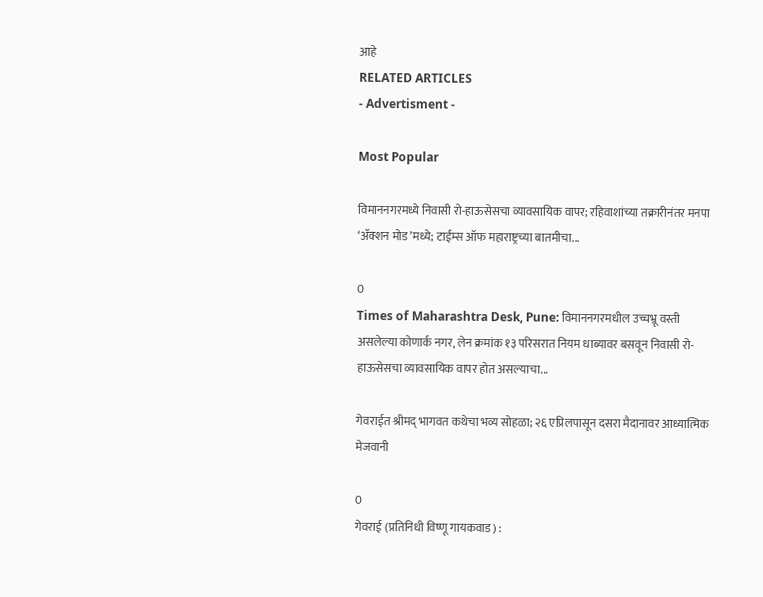आहे
RELATED ARTICLES
- Advertisment -

Most Popular

विमाननगरमध्ये निवासी रो-हाऊसेसचा व्यावसायिक वापर; रहिवाशांच्या तक्रारीनंतर मनपा ‘ॲक्शन मोड’मध्ये; टाईम्स ऑफ महाराष्ट्रच्या बातमीचा...

0
Times of Maharashtra Desk, Pune: विमाननगरमधील उच्चभ्रू वस्ती असलेल्या कोणार्क नगर, लेन क्रमांक १३ परिसरात नियम धाब्यावर बसवून निवासी रो-हाऊसेसचा व्यावसायिक वापर होत असल्याचा...

गेवराईत श्रीमद् भागवत कथेचा भव्य सोहळा; २६ एप्रिलपासून दसरा मैदानावर आध्यात्मिक मेजवानी

0
गेवराई (प्रतिनिधी विष्णू गायकवाड) :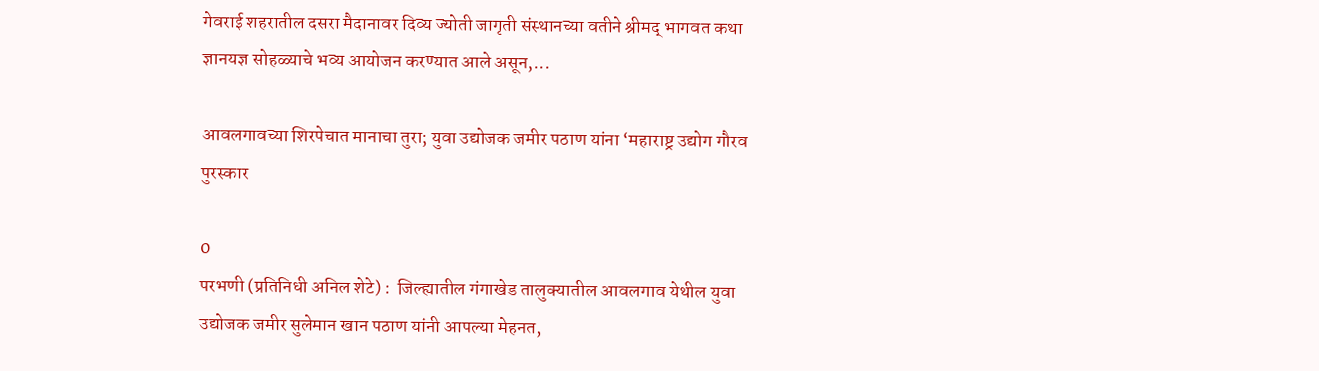गेवराई शहरातील दसरा मैदानावर दिव्य ज्योती जागृती संस्थानच्या वतीने श्रीमद् भागवत कथा ज्ञानयज्ञ सोहळ्याचे भव्य आयोजन करण्यात आले असून,...

आवलगावच्या शिरपेचात मानाचा तुरा; युवा उद्योजक जमीर पठाण यांना ‘महाराष्ट्र उद्योग गौरव पुरस्कार

0
परभणी (प्रतिनिधी अनिल शेटे) :  जिल्ह्यातील गंगाखेड तालुक्यातील आवलगाव येथील युवा उद्योजक जमीर सुलेमान खान पठाण यांनी आपल्या मेहनत,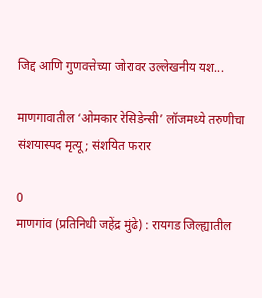जिद्द आणि गुणवत्तेच्या जोरावर उल्लेखनीय यश...

माणगावातील ‘ओमकार रेसिडेन्सी’ लॉजमध्ये तरुणीचा संशयास्पद मृत्यू; संशयित फरार

0
माणगांव (प्रतिनिधी जहेंद्र मुंढे) : रायगड जिल्ह्यातील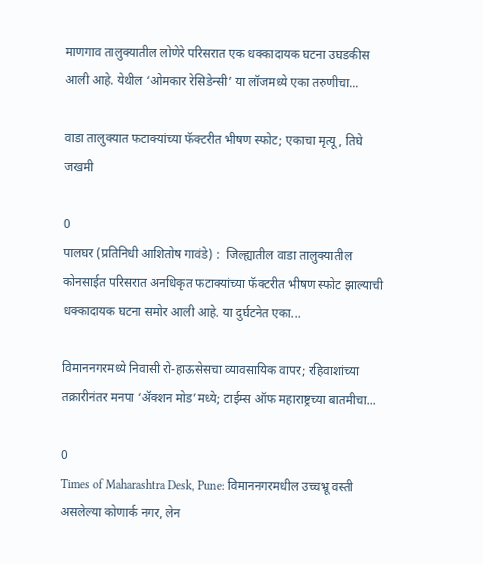माणगाव तालुक्यातील लोणेरे परिसरात एक धक्कादायक घटना उघडकीस आली आहे. येथील ‘ओमकार रेसिडेन्सी’ या लॉजमध्ये एका तरुणीचा...

वाडा तालुक्यात फटाक्यांच्या फॅक्टरीत भीषण स्फोट; एकाचा मृत्यू, तिघे जखमी

0
पालघर (प्रतिनिधी आशितोष गावंडे) :  जिल्ह्यातील वाडा तालुक्यातील कोनसाईत परिसरात अनधिकृत फटाक्यांच्या फॅक्टरीत भीषण स्फोट झाल्याची धक्कादायक घटना समोर आली आहे. या दुर्घटनेत एका...

विमाननगरमध्ये निवासी रो-हाऊसेसचा व्यावसायिक वापर; रहिवाशांच्या तक्रारीनंतर मनपा ‘ॲक्शन मोड’मध्ये; टाईम्स ऑफ महाराष्ट्रच्या बातमीचा...

0
Times of Maharashtra Desk, Pune: विमाननगरमधील उच्चभ्रू वस्ती असलेल्या कोणार्क नगर, लेन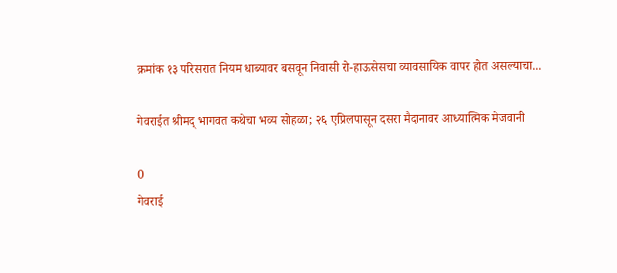क्रमांक १३ परिसरात नियम धाब्यावर बसवून निवासी रो-हाऊसेसचा व्यावसायिक वापर होत असल्याचा...

गेवराईत श्रीमद् भागवत कथेचा भव्य सोहळा; २६ एप्रिलपासून दसरा मैदानावर आध्यात्मिक मेजवानी

0
गेवराई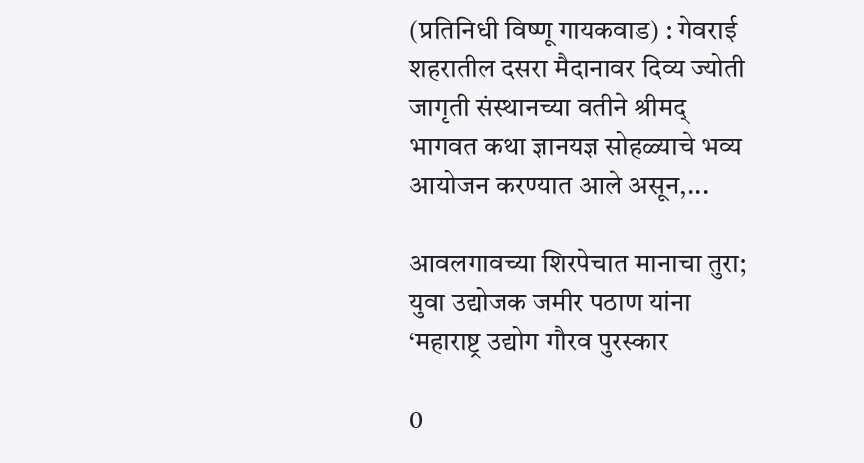(प्रतिनिधी विष्णू गायकवाड) : गेवराई शहरातील दसरा मैदानावर दिव्य ज्योती जागृती संस्थानच्या वतीने श्रीमद् भागवत कथा ज्ञानयज्ञ सोहळ्याचे भव्य आयोजन करण्यात आले असून,...

आवलगावच्या शिरपेचात मानाचा तुरा; युवा उद्योजक जमीर पठाण यांना ‘महाराष्ट्र उद्योग गौरव पुरस्कार

0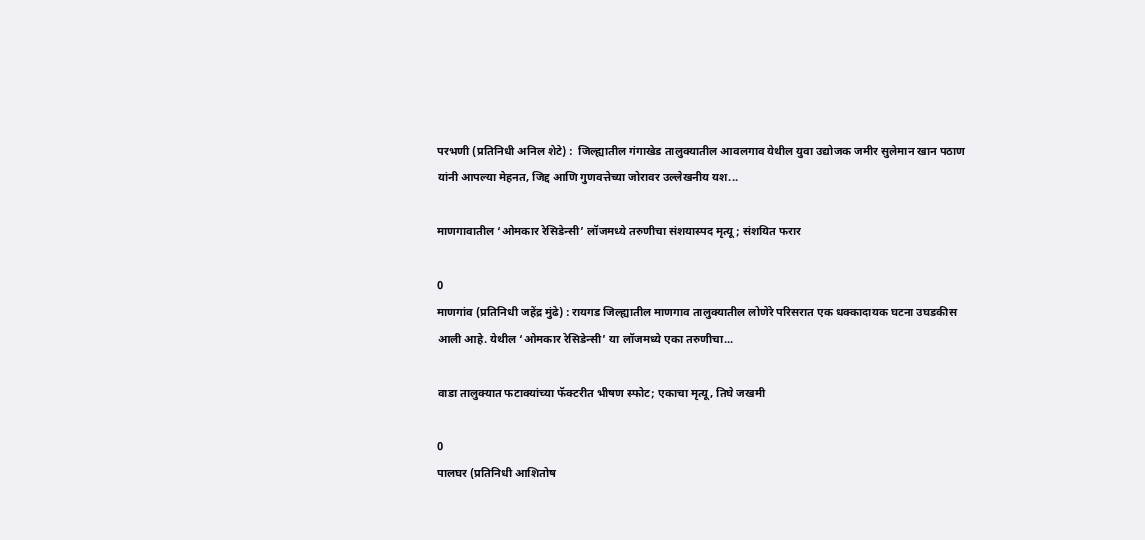परभणी (प्रतिनिधी अनिल शेटे) :  जिल्ह्यातील गंगाखेड तालुक्यातील आवलगाव येथील युवा उद्योजक जमीर सुलेमान खान पठाण यांनी आपल्या मेहनत, जिद्द आणि गुणवत्तेच्या जोरावर उल्लेखनीय यश...

माणगावातील ‘ओमकार रेसिडेन्सी’ लॉजमध्ये तरुणीचा संशयास्पद मृत्यू; संशयित फरार

0
माणगांव (प्रतिनिधी जहेंद्र मुंढे) : रायगड जिल्ह्यातील माणगाव तालुक्यातील लोणेरे परिसरात एक धक्कादायक घटना उघडकीस आली आहे. येथील ‘ओमकार रेसिडेन्सी’ या लॉजमध्ये एका तरुणीचा...

वाडा तालुक्यात फटाक्यांच्या फॅक्टरीत भीषण स्फोट; एकाचा मृत्यू, तिघे जखमी

0
पालघर (प्रतिनिधी आशितोष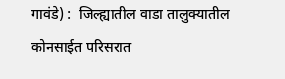गावंडे) :  जिल्ह्यातील वाडा तालुक्यातील कोनसाईत परिसरात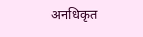अनधिकृत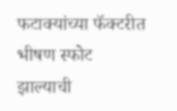फटाक्यांच्या फॅक्टरीत भीषण स्फोट झाल्याची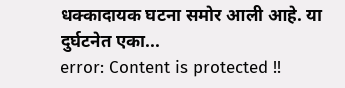धक्कादायक घटना समोर आली आहे. या दुर्घटनेत एका...
error: Content is protected !!